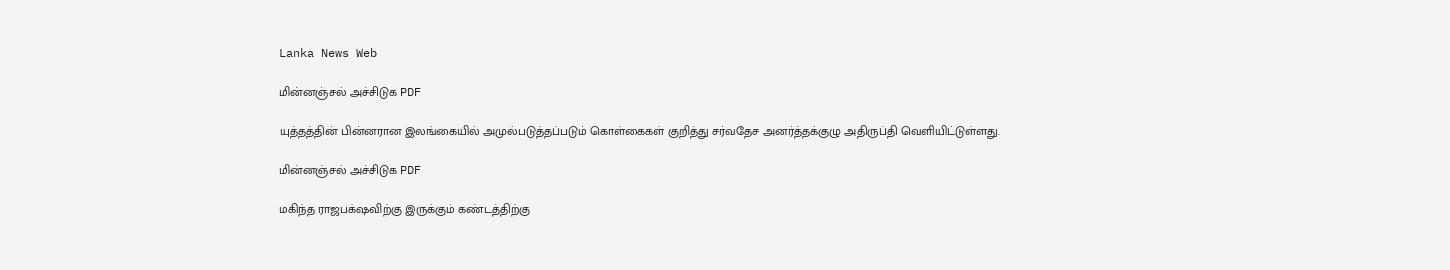Lanka News Web

மின்னஞ்சல் அச்சிடுக PDF

யுத்தத்தின் பின்னரான இலங்கையில் அமுல்படுத்தப்படும் கொள்கைகள் குறித்து சர்வதேச அனர்த்தக்குழு அதிருப்தி வெளியிட்டுள்ளது.

மின்னஞ்சல் அச்சிடுக PDF

மகிந்த ராஜபக்‌ஷவிற்கு இருக்கும் கண்டத்திற்கு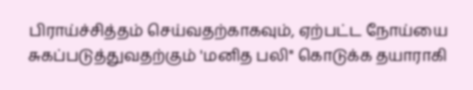பிராய்ச்சித்தம் செய்வதற்காகவும், ஏற்பட்ட நோய்யை சுகப்படுத்துவதற்கும் 'மனித பலி'' கொடுக்க தயாராகி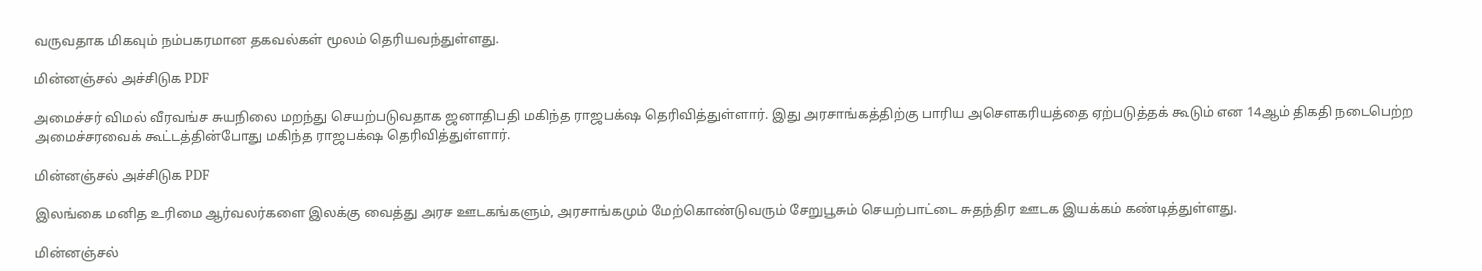வருவதாக மிகவும் நம்பகரமான தகவல்கள் மூலம் தெரியவந்துள்ளது.

மின்னஞ்சல் அச்சிடுக PDF

அமைச்சர் விமல் வீரவங்ச சுயநிலை மறந்து செயற்படுவதாக ஜனாதிபதி மகிந்த ராஜபக்‌ஷ தெரிவித்துள்ளார். இது அரசாங்கத்திற்கு பாரிய அசௌகரியத்தை ஏற்படுத்தக் கூடும் என 14ஆம் திகதி நடைபெற்ற அமைச்சரவைக் கூட்டத்தின்போது மகிந்த ராஜபக்‌ஷ தெரிவித்துள்ளார்.

மின்னஞ்சல் அச்சிடுக PDF

இலங்கை மனித உரிமை ஆர்வலர்களை இலக்கு வைத்து அரச ஊடகங்களும், அரசாங்கமும் மேற்கொண்டுவரும் சேறுபூசும் செயற்பாட்டை சுதந்திர ஊடக இயக்கம் கண்டித்துள்ளது.

மின்னஞ்சல்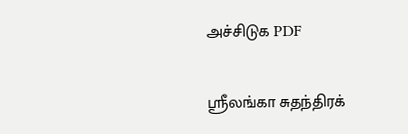அச்சிடுக PDF

ஶ்ரீலங்கா சுதந்திரக்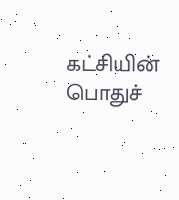கட்சியின் பொதுச்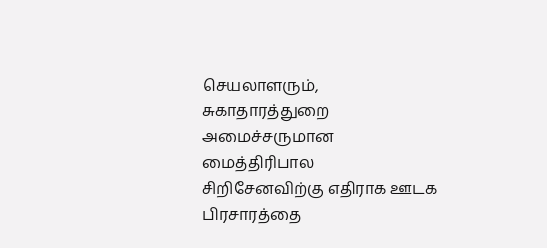செயலாளரும், சுகாதாரத்துறை அமைச்சருமான மைத்திரிபால சிறிசேனவிற்கு எதிராக ஊடக பிரசாரத்தை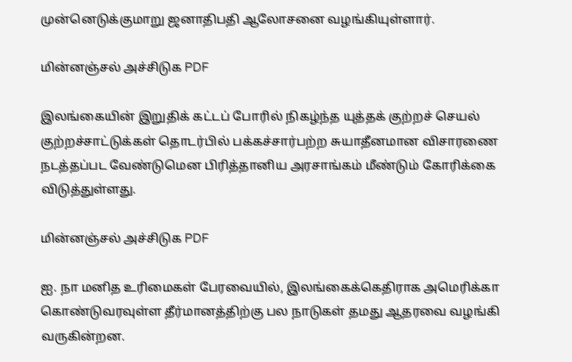முன்னெடுக்குமாறு ஜனாதிபதி ஆலோசனை வழங்கியுள்ளார்.

மின்னஞ்சல் அச்சிடுக PDF

இலங்கையின் இறுதிக் கட்டப் போரில் நிகழ்ந்த யுத்தக் குற்றச் செயல் குற்றச்சாட்டுக்கள் தொடர்பில் பக்கச்சார்பற்ற சுயாதீனமான விசாரணை நடத்தப்பட வேண்டுமென பிரித்தானிய அரசாங்கம் மீண்டும் கோரிக்கை விடுத்துள்ளது.

மின்னஞ்சல் அச்சிடுக PDF

ஐ. நா மனித உரிமைகள் பேரவையில், இலங்கைக்கெதிராக அமெரிக்கா கொண்டுவரவுள்ள தீர்மானத்திற்கு பல நாடுகள் தமது ஆதரவை வழங்கி வருகின்றன.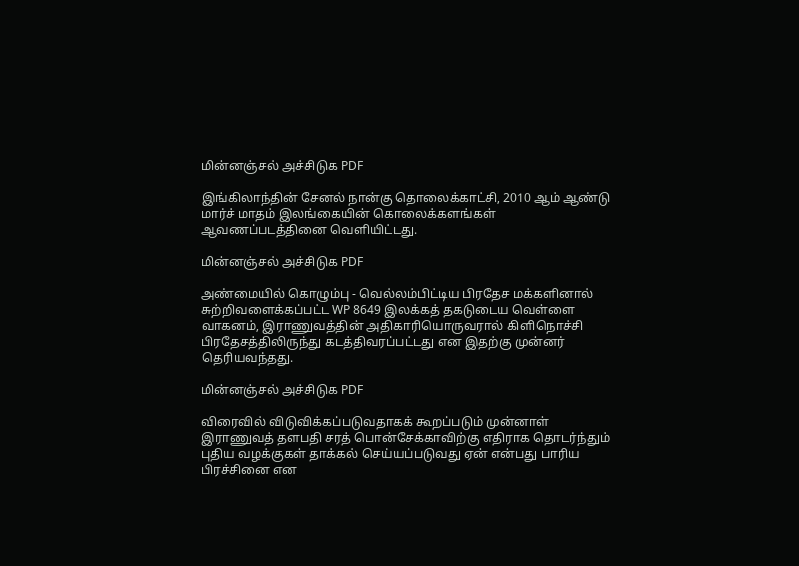மின்னஞ்சல் அச்சிடுக PDF

இங்கிலாந்தின் சேனல் நான்கு தொலைக்காட்சி, 2010 ஆம் ஆண்டு மார்ச் மாதம் இலங்கையின் கொலைக்களங்கள் ஆவணப்படத்தினை வெளியிட்டது.

மின்னஞ்சல் அச்சிடுக PDF

அண்மையில் கொழும்பு - வெல்லம்பிட்டிய பிரதேச மக்களினால் சுற்றிவளைக்கப்பட்ட WP 8649 இலக்கத் தகடுடைய வெள்ளை வாகனம், இராணுவத்தின் அதிகாரியொருவரால் கிளிநொச்சி பிரதேசத்திலிருந்து கடத்திவரப்பட்டது என இதற்கு முன்னர் தெரியவந்தது.

மின்னஞ்சல் அச்சிடுக PDF

விரைவில் விடுவிக்கப்படுவதாகக் கூறப்படும் முன்னாள் இராணுவத் தளபதி சரத் பொன்சேக்காவிற்கு எதிராக தொடர்ந்தும் புதிய வழக்குகள் தாக்கல் செய்யப்படுவது ஏன் என்பது பாரிய பிரச்சினை என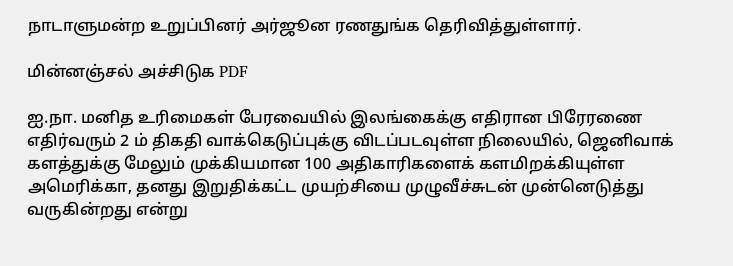நாடாளுமன்ற உறுப்பினர் அர்ஜூன ரணதுங்க தெரிவித்துள்ளார்.

மின்னஞ்சல் அச்சிடுக PDF

ஐ.நா. மனித உரிமைகள் பேரவையில் இலங்கைக்கு எதிரான பிரேரணை எதிர்வரும் 2 ம் திகதி வாக்கெடுப்புக்கு விடப்படவுள்ள நிலையில், ஜெனிவாக் களத்துக்கு மேலும் முக்கியமான 100 அதிகாரிகளைக் களமிறக்கியுள்ள அமெரிக்கா, தனது இறுதிக்கட்ட முயற்சியை முழுவீச்சுடன் முன்னெடுத்து வருகின்றது என்று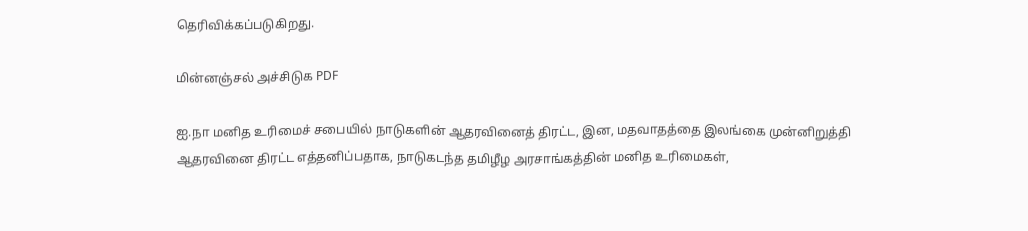தெரிவிக்கப்படுகிறது.

மின்னஞ்சல் அச்சிடுக PDF

ஐ.நா மனித உரிமைச் சபையில் நாடுகளின் ஆதரவினைத் திரட்ட, இன, மதவாதத்தை இலங்கை முன்னிறுத்தி ஆதரவினை திரட்ட எத்தனிப்பதாக, நாடுகடந்த தமிழீழ அரசாங்கத்தின் மனித உரிமைகள்,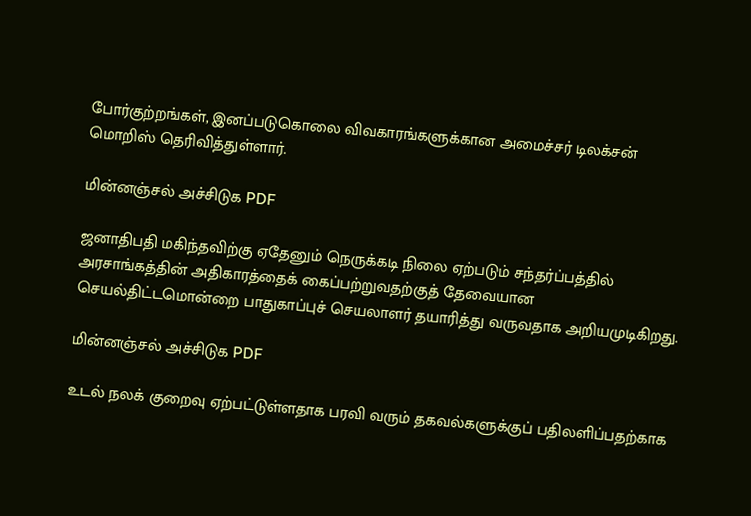போர்குற்றங்கள், இனப்படுகொலை விவகாரங்களுக்கான அமைச்சர் டிலக்சன் மொறிஸ் தெரிவித்துள்ளார்.

மின்னஞ்சல் அச்சிடுக PDF

ஜனாதிபதி மகிந்தவிற்கு ஏதேனும் நெருக்கடி நிலை ஏற்படும் சந்தர்ப்பத்தில் அரசாங்கத்தின் அதிகாரத்தைக் கைப்பற்றுவதற்குத் தேவையான செயல்திட்டமொன்றை பாதுகாப்புச் செயலாளர் தயாரித்து வருவதாக அறியமுடிகிறது.

மின்னஞ்சல் அச்சிடுக PDF

உடல் நலக் குறைவு ஏற்பட்டுள்ளதாக பரவி வரும் தகவல்களுக்குப் பதிலளிப்பதற்காக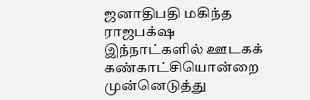ஜனாதிபதி மகிந்த ராஜபக்‌ஷ இந்நாட்களில் ஊடகக் கண்காட்சியொன்றை முன்னெடுத்து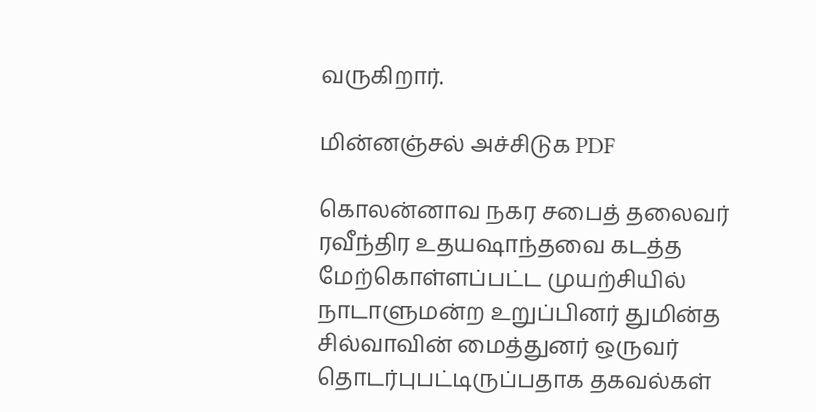வருகிறார்.

மின்னஞ்சல் அச்சிடுக PDF

கொலன்னாவ நகர சபைத் தலைவர் ரவீந்திர உதயஷாந்தவை கடத்த மேற்கொள்ளப்பட்ட முயற்சியில் நாடாளுமன்ற உறுப்பினர் துமின்த சில்வாவின் மைத்துனர் ஒருவர் தொடர்புபட்டிருப்பதாக தகவல்கள்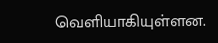வெளியாகியுள்ளன.